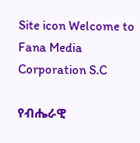Site icon Welcome to Fana Media Corporation S.C

የብሔራዊ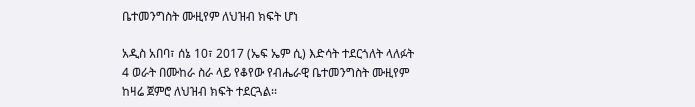ቤተመንግስት ሙዚየም ለህዝብ ክፍት ሆነ

አዲስ አበባ፣ ሰኔ 10፣ 2017 (ኤፍ ኤም ሲ) እድሳት ተደርጎለት ላለፉት 4 ወራት በሙከራ ስራ ላይ የቆየው የብሔራዊ ቤተመንግስት ሙዚየም ከዛሬ ጀምሮ ለህዝብ ክፍት ተደርጓል፡፡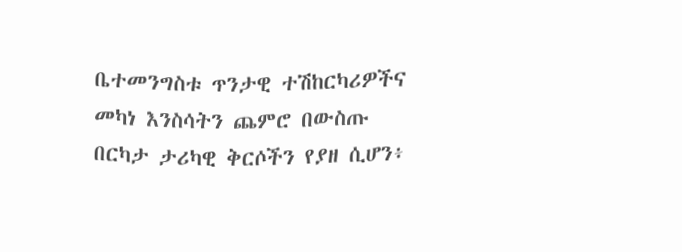ቤተመንግስቱ ጥንታዊ ተሽከርካሪዎችና መካነ እንስሳትን ጨምሮ በውስጡ በርካታ ታሪካዊ ቅርሶችን የያዘ ሲሆን፥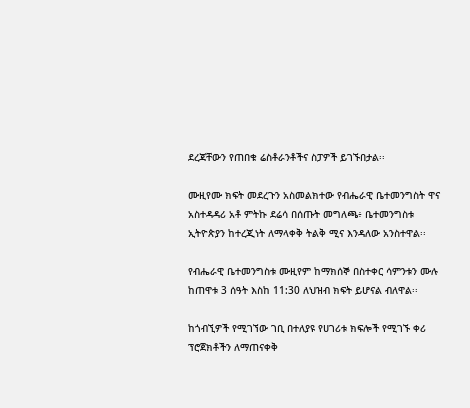ደረጃቸውን የጠበቁ ሬስቶራንቶችና ስፓዎች ይገኙበታል፡፡

ሙዚየሙ ክፍት መደረጉን አስመልክተው የብሔራዊ ቤተመንግስት ዋና አስተዳዳሪ አቶ ምትኩ ደሬሳ በሰጡት መግለጫ፥ ቤተመንግስቱ ኢትዮጵያን ከተረጂነት ለማላቀቅ ትልቅ ሚና እንዳለው አንስተዋል፡፡

የብሔራዊ ቤተመንግስቱ ሙዚየም ከማክሰኞ በስተቀር ሳምንቱን ሙሉ ከጠዋቱ 3 ሰዓት እስከ 11:30 ለህዝብ ክፍት ይሆናል ብለዋል፡፡

ከጎብኚዎች የሚገኘው ገቢ በተለያዩ የሀገሪቱ ክፍሎች የሚገኙ ቀሪ ፕሮጀክቶችን ለማጠናቀቅ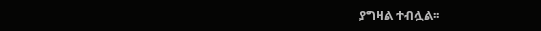ያግዛል ተብሏል፡፡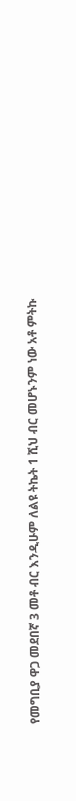የመግቢያ ዋጋ መደበኛ 3 መቶ ብር እንዲሁም ለልዩ ትኬት 1 ሺህ ብር መሆኑንም ነው አቶ ምትኩ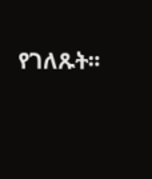የገለጹት፡፡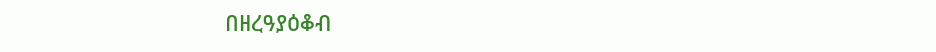በዘረዓያዕቆብ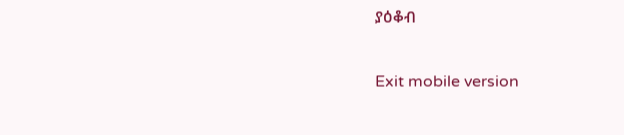ያዕቆብ

Exit mobile version